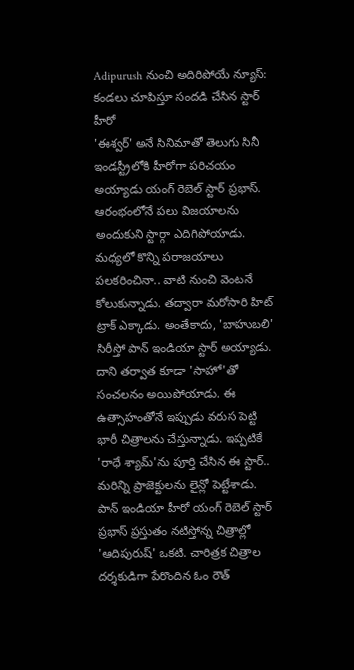Adipurush నుంచి అదిరిపోయే న్యూస్: కండలు చూపిస్తూ సందడి చేసిన స్టార్ హీరో
'ఈశ్వర్' అనే సినిమాతో తెలుగు సినీ ఇండస్ట్రీలోకి హీరోగా పరిచయం అయ్యాడు యంగ్ రెబెల్ స్టార్ ప్రభాస్. ఆరంభంలోనే పలు విజయాలను అందుకుని స్టార్గా ఎదిగిపోయాడు. మధ్యలో కొన్ని పరాజయాలు పలకరించినా.. వాటి నుంచి వెంటనే కోలుకున్నాడు. తద్వారా మరోసారి హిట్ ట్రాక్ ఎక్కాడు. అంతేకాదు, 'బాహుబలి' సిరీస్తో పాన్ ఇండియా స్టార్ అయ్యాడు. దాని తర్వాత కూడా 'సాహో'తో సంచలనం అయిపోయాడు. ఈ ఉత్సాహంతోనే ఇప్పుడు వరుస పెట్టి భారీ చిత్రాలను చేస్తున్నాడు. ఇప్పటికే 'రాధే శ్యామ్'ను పూర్తి చేసిన ఈ స్టార్.. మరిన్ని ప్రాజెక్టులను లైన్లో పెట్టేశాడు.
పాన్ ఇండియా హీరో యంగ్ రెబెల్ స్టార్ ప్రభాస్ ప్రస్తుతం నటిస్తోన్న చిత్రాల్లో 'ఆదిపురుష్' ఒకటి. చారిత్రక చిత్రాల దర్శకుడిగా పేరొందిన ఓం రౌత్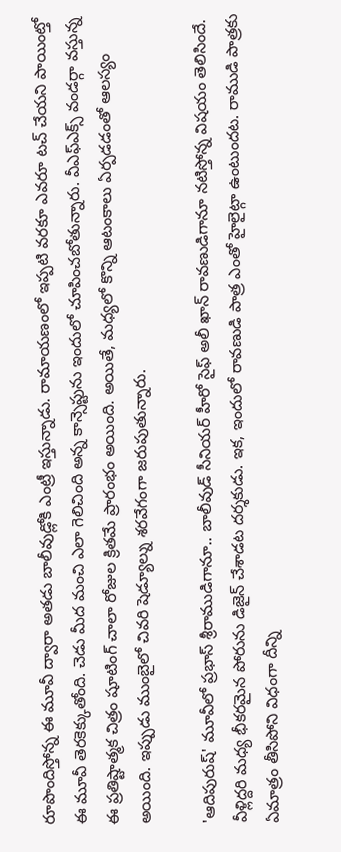రూపొందిస్తోన్న ఈ మూవీ ద్వారా అతడు బాలీవుడ్లోకి ఎంట్రీ ఇస్తున్నాడు. రామాయణంలో ఇప్పటి వరకూ ఎవరూ టచ్ చేయని పాయింట్తో ఈ మూవీ తెరకెక్కుతోంది. చెడు మీద మంచి ఎలా గెలిచింది అన్న కాన్సెప్టును ఇందులో చూపించబోతున్నారు. వీఎఫ్ఎక్స్ వండర్గా వస్తున్న ఈ ప్రతిష్టాత్మక చిత్రం షూటింగ్ చాలా రోజుల క్రితమే ప్రారంభం అయింది. అయితే, మధ్యలో కొన్ని ఆటంకాలు ఏర్పడడంతో ఆలస్యం అయింది. ఇప్పుడు ముంబైలో చివరి షెడ్యూల్ను శరవేగంగా జరుపుతున్నారు.

'ఆదిపురుష్' మూవీలో ప్రభాస్ శ్రీరాముడిగానూ.. బాలీవుడ్ సీనియర్ హీరో సైఫ్ అలీ ఖాన్ రావణుడిగానూ నటిస్తోన్న విషయం తెలిసిందే. వీళ్లిద్దరి మధ్య భీకరమైన పోరును డిజైన్ చేశాడట దర్శకుడు. ఇక, ఇందులో రావణుడి పాత్ర ఎంతో హైలైట్గా ఉంటుందట. రాముడి పాత్రకు ఏమాత్రం తీసిపోని విధంగా దీన్ని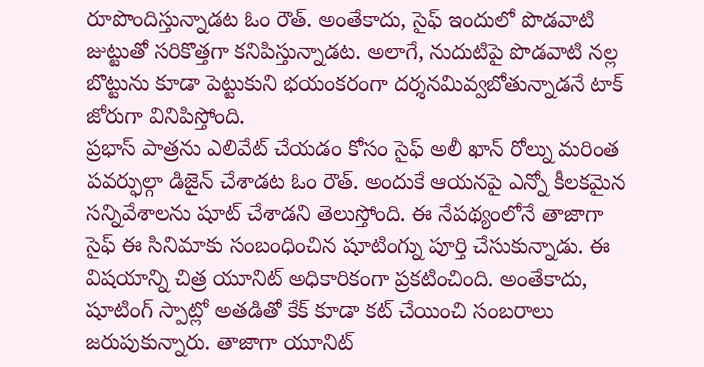రూపొందిస్తున్నాడట ఓం రౌత్. అంతేకాదు, సైఫ్ ఇందులో పొడవాటి జుట్టుతో సరికొత్తగా కనిపిస్తున్నాడట. అలాగే, నుదుటిపై పొడవాటి నల్ల బొట్టును కూడా పెట్టుకుని భయంకరంగా దర్శనమివ్వబోతున్నాడనే టాక్ జోరుగా వినిపిస్తోంది.
ప్రభాస్ పాత్రను ఎలివేట్ చేయడం కోసం సైఫ్ అలీ ఖాన్ రోల్ను మరింత పవర్ఫుల్గా డిజైన్ చేశాడట ఓం రౌత్. అందుకే ఆయనపై ఎన్నో కీలకమైన సన్నివేశాలను షూట్ చేశాడని తెలుస్తోంది. ఈ నేపథ్యంలోనే తాజాగా సైఫ్ ఈ సినిమాకు సంబంధించిన షూటింగ్ను పూర్తి చేసుకున్నాడు. ఈ విషయాన్ని చిత్ర యూనిట్ అధికారికంగా ప్రకటించింది. అంతేకాదు, షూటింగ్ స్పాట్లో అతడితో కేక్ కూడా కట్ చేయించి సంబరాలు జరుపుకున్నారు. తాజాగా యూనిట్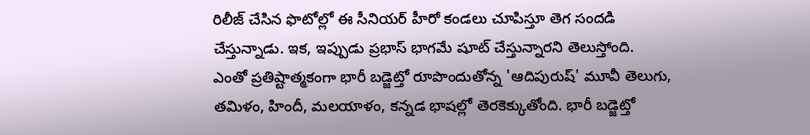రిలీజ్ చేసిన ఫొటోల్లో ఈ సీనియర్ హీరో కండలు చూపిస్తూ తెగ సందడి చేస్తున్నాడు. ఇక, ఇప్పుడు ప్రభాస్ భాగమే షూట్ చేస్తున్నారని తెలుస్తోంది.
ఎంతో ప్రతిష్టాత్మకంగా భారీ బడ్జెట్తో రూపొందుతోన్న 'ఆదిపురుష్' మూవీ తెలుగు, తమిళం, హిందీ, మలయాళం, కన్నడ భాషల్లో తెరకెక్కుతోంది. భారీ బడ్జెట్తో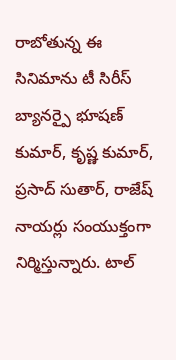రాబోతున్న ఈ సినిమాను టీ సిరీస్ బ్యానర్పై భూషణ్ కుమార్, కృష్ణ కుమార్, ప్రసాద్ సుతార్, రాజేష్ నాయర్లు సంయుక్తంగా నిర్మిస్తున్నారు. టాల్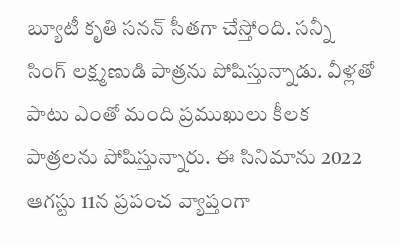బ్యూటీ కృతి సనన్ సీతగా చేస్తోంది. సన్నీ సింగ్ లక్ష్మణుడి పాత్రను పోషిస్తున్నాడు. వీళ్లతో పాటు ఎంతో మంది ప్రముఖులు కీలక పాత్రలను పోషిస్తున్నారు. ఈ సినిమాను 2022 ఆగస్టు 11న ప్రపంచ వ్యాప్తంగా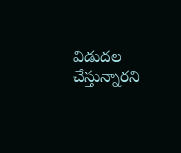విడుదల చేస్తున్నారని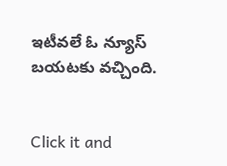ఇటీవలే ఓ న్యూస్ బయటకు వచ్చింది.


Click it and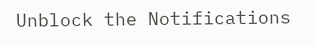Unblock the Notifications